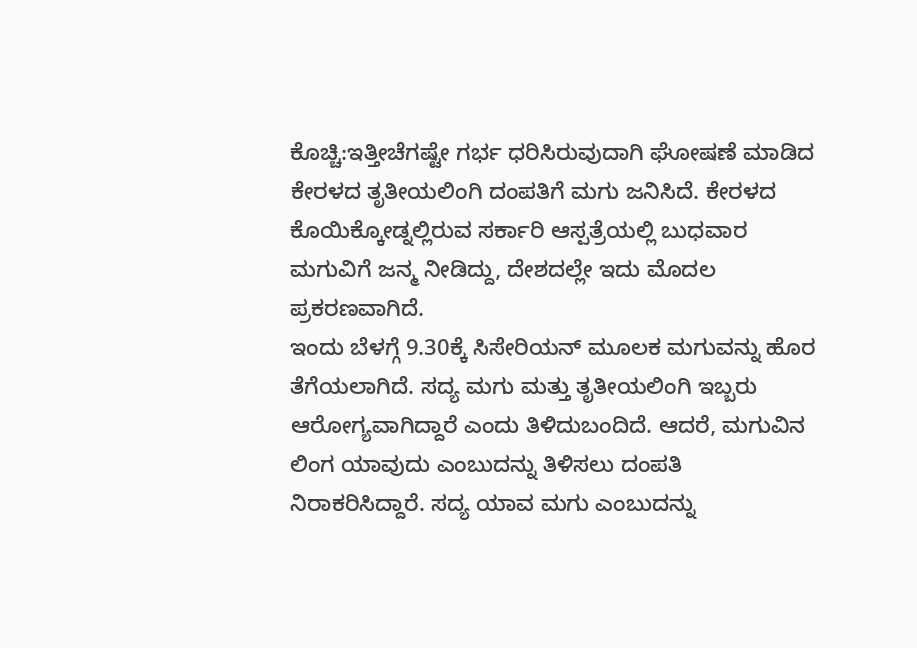ಕೊಚ್ಚಿ:ಇತ್ತೀಚೆಗಷ್ಟೇ ಗರ್ಭ ಧರಿಸಿರುವುದಾಗಿ ಘೋಷಣೆ ಮಾಡಿದ ಕೇರಳದ ತೃತೀಯಲಿಂಗಿ ದಂಪತಿಗೆ ಮಗು ಜನಿಸಿದೆ. ಕೇರಳದ ಕೊಯಿಕ್ಕೋಡ್ನಲ್ಲಿರುವ ಸರ್ಕಾರಿ ಆಸ್ಪತ್ರೆಯಲ್ಲಿ ಬುಧವಾರ ಮಗುವಿಗೆ ಜನ್ಮ ನೀಡಿದ್ದು, ದೇಶದಲ್ಲೇ ಇದು ಮೊದಲ ಪ್ರಕರಣವಾಗಿದೆ.
ಇಂದು ಬೆಳಗ್ಗೆ 9.30ಕ್ಕೆ ಸಿಸೇರಿಯನ್ ಮೂಲಕ ಮಗುವನ್ನು ಹೊರ ತೆಗೆಯಲಾಗಿದೆ. ಸದ್ಯ ಮಗು ಮತ್ತು ತೃತೀಯಲಿಂಗಿ ಇಬ್ಬರು ಆರೋಗ್ಯವಾಗಿದ್ದಾರೆ ಎಂದು ತಿಳಿದುಬಂದಿದೆ. ಆದರೆ, ಮಗುವಿನ ಲಿಂಗ ಯಾವುದು ಎಂಬುದನ್ನು ತಿಳಿಸಲು ದಂಪತಿ ನಿರಾಕರಿಸಿದ್ದಾರೆ. ಸದ್ಯ ಯಾವ ಮಗು ಎಂಬುದನ್ನು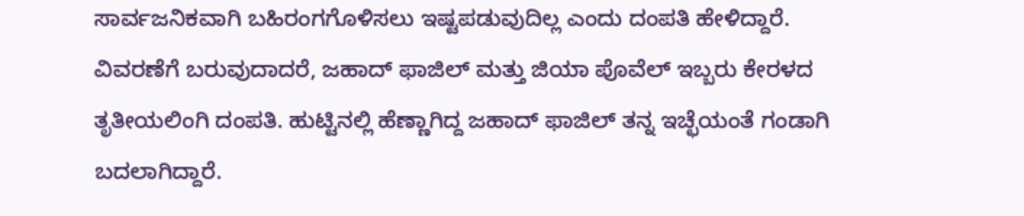ಸಾರ್ವಜನಿಕವಾಗಿ ಬಹಿರಂಗಗೊಳಿಸಲು ಇಷ್ಟಪಡುವುದಿಲ್ಲ ಎಂದು ದಂಪತಿ ಹೇಳಿದ್ದಾರೆ.
ವಿವರಣೆಗೆ ಬರುವುದಾದರೆ, ಜಹಾದ್ ಫಾಜಿಲ್ ಮತ್ತು ಜಿಯಾ ಪೊವೆಲ್ ಇಬ್ಬರು ಕೇರಳದ ತೃತೀಯಲಿಂಗಿ ದಂಪತಿ. ಹುಟ್ಟಿನಲ್ಲಿ ಹೆಣ್ಣಾಗಿದ್ದ ಜಹಾದ್ ಫಾಜಿಲ್ ತನ್ನ ಇಚ್ಛೆಯಂತೆ ಗಂಡಾಗಿ ಬದಲಾಗಿದ್ದಾರೆ.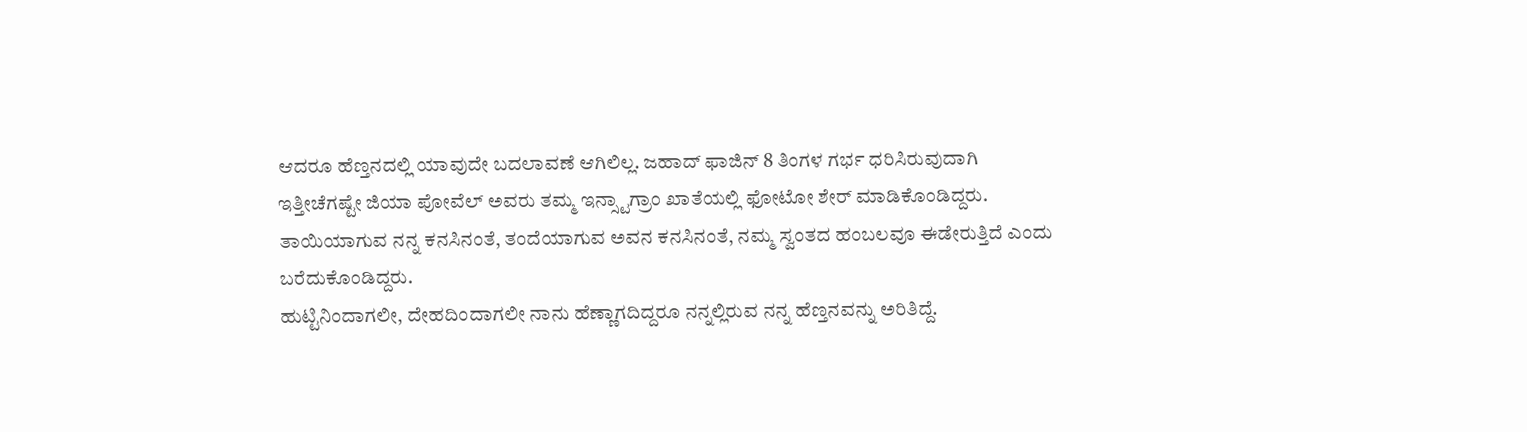ಆದರೂ ಹೆಣ್ತನದಲ್ಲಿ ಯಾವುದೇ ಬದಲಾವಣೆ ಆಗಿಲಿಲ್ಲ. ಜಹಾದ್ ಫಾಜಿನ್ 8 ತಿಂಗಳ ಗರ್ಭ ಧರಿಸಿರುವುದಾಗಿ ಇತ್ತೀಚೆಗಷ್ಟೇ ಜಿಯಾ ಪೋವೆಲ್ ಅವರು ತಮ್ಮ ಇನ್ಸ್ಟಾಗ್ರಾಂ ಖಾತೆಯಲ್ಲಿ ಫೋಟೋ ಶೇರ್ ಮಾಡಿಕೊಂಡಿದ್ದರು. ತಾಯಿಯಾಗುವ ನನ್ನ ಕನಸಿನಂತೆ, ತಂದೆಯಾಗುವ ಅವನ ಕನಸಿನಂತೆ, ನಮ್ಮ ಸ್ವಂತದ ಹಂಬಲವೂ ಈಡೇರುತ್ತಿದೆ ಎಂದು ಬರೆದುಕೊಂಡಿದ್ದರು.
ಹುಟ್ಟಿನಿಂದಾಗಲೀ, ದೇಹದಿಂದಾಗಲೀ ನಾನು ಹೆಣ್ಣಾಗದಿದ್ದರೂ ನನ್ನಲ್ಲಿರುವ ನನ್ನ ಹೆಣ್ತನವನ್ನು ಅರಿತಿದ್ದೆ.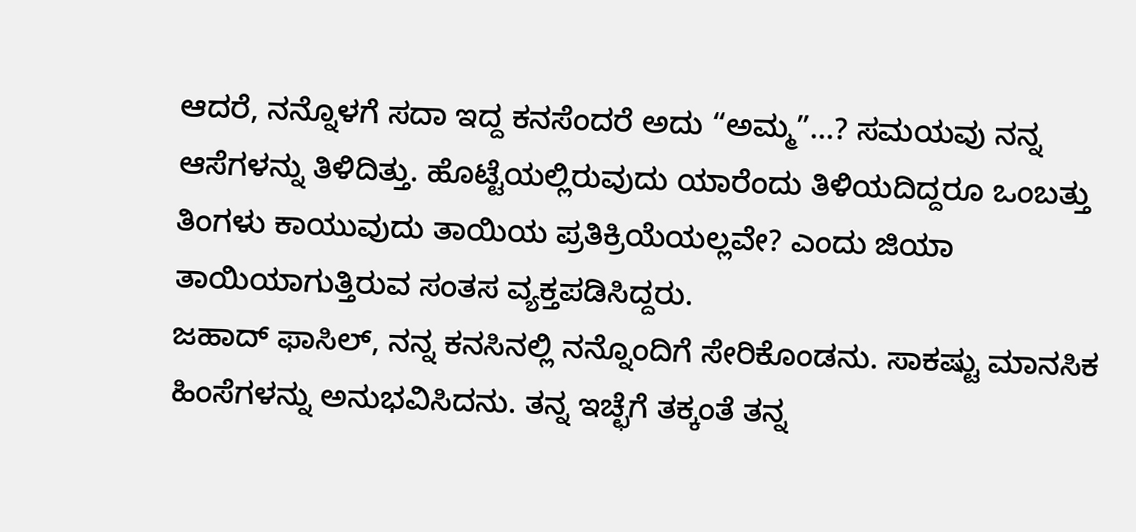ಆದರೆ, ನನ್ನೊಳಗೆ ಸದಾ ಇದ್ದ ಕನಸೆಂದರೆ ಅದು “ಅಮ್ಮ”…? ಸಮಯವು ನನ್ನ ಆಸೆಗಳನ್ನು ತಿಳಿದಿತ್ತು. ಹೊಟ್ಟೆಯಲ್ಲಿರುವುದು ಯಾರೆಂದು ತಿಳಿಯದಿದ್ದರೂ ಒಂಬತ್ತು ತಿಂಗಳು ಕಾಯುವುದು ತಾಯಿಯ ಪ್ರತಿಕ್ರಿಯೆಯಲ್ಲವೇ? ಎಂದು ಜಿಯಾ ತಾಯಿಯಾಗುತ್ತಿರುವ ಸಂತಸ ವ್ಯಕ್ತಪಡಿಸಿದ್ದರು.
ಜಹಾದ್ ಫಾಸಿಲ್, ನನ್ನ ಕನಸಿನಲ್ಲಿ ನನ್ನೊಂದಿಗೆ ಸೇರಿಕೊಂಡನು. ಸಾಕಷ್ಟು ಮಾನಸಿಕ ಹಿಂಸೆಗಳನ್ನು ಅನುಭವಿಸಿದನು. ತನ್ನ ಇಚ್ಛೆಗೆ ತಕ್ಕಂತೆ ತನ್ನ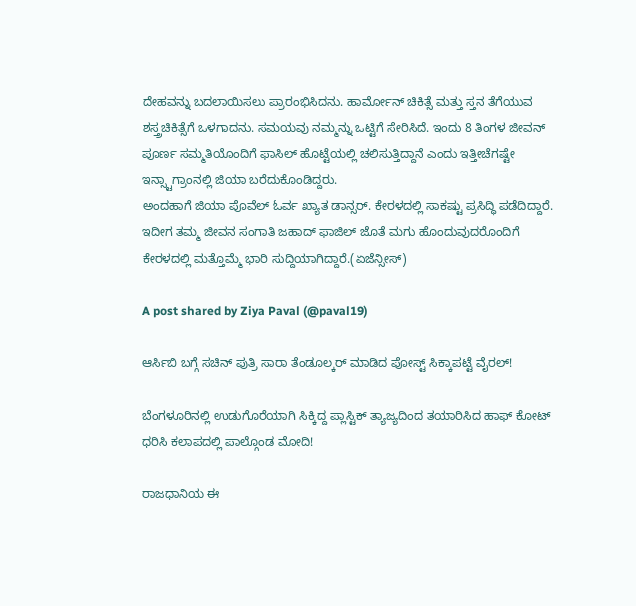ದೇಹವನ್ನು ಬದಲಾಯಿಸಲು ಪ್ರಾರಂಭಿಸಿದನು. ಹಾರ್ಮೋನ್ ಚಿಕಿತ್ಸೆ ಮತ್ತು ಸ್ತನ ತೆಗೆಯುವ ಶಸ್ತ್ರಚಿಕಿತ್ಸೆಗೆ ಒಳಗಾದನು. ಸಮಯವು ನಮ್ಮನ್ನು ಒಟ್ಟಿಗೆ ಸೇರಿಸಿದೆ. ಇಂದು 8 ತಿಂಗಳ ಜೀವನ್ ಪೂರ್ಣ ಸಮ್ಮತಿಯೊಂದಿಗೆ ಫಾಸಿಲ್ ಹೊಟ್ಟೆಯಲ್ಲಿ ಚಲಿಸುತ್ತಿದ್ದಾನೆ ಎಂದು ಇತ್ತೀಚೆಗಷ್ಟೇ ಇನ್ಸ್ಟಾಗ್ರಾಂನಲ್ಲಿ ಜಿಯಾ ಬರೆದುಕೊಂಡಿದ್ದರು.
ಅಂದಹಾಗೆ ಜಿಯಾ ಪೊವೆಲ್ ಓರ್ವ ಖ್ಯಾತ ಡಾನ್ಸರ್. ಕೇರಳದಲ್ಲಿ ಸಾಕಷ್ಟು ಪ್ರಸಿದ್ಧಿ ಪಡೆದಿದ್ದಾರೆ. ಇದೀಗ ತಮ್ಮ ಜೀವನ ಸಂಗಾತಿ ಜಹಾದ್ ಫಾಜಿಲ್ ಜೊತೆ ಮಗು ಹೊಂದುವುದರೊಂದಿಗೆ ಕೇರಳದಲ್ಲಿ ಮತ್ತೊಮ್ಮೆ ಭಾರಿ ಸುದ್ದಿಯಾಗಿದ್ದಾರೆ.(ಏಜೆನ್ಸೀಸ್)

A post shared by Ziya Paval (@paval19)

ಆರ್ಸಿಬಿ ಬಗ್ಗೆ ಸಚಿನ್ ಪುತ್ರಿ ಸಾರಾ ತೆಂಡೂಲ್ಕರ್ ಮಾಡಿದ ಪೋಸ್ಟ್ ಸಿಕ್ಕಾಪಟ್ಟೆ ವೈರಲ್!

ಬೆಂಗಳೂರಿನಲ್ಲಿ ಉಡುಗೊರೆಯಾಗಿ ಸಿಕ್ಕಿದ್ದ ಪ್ಲಾಸ್ಟಿಕ್ ತ್ಯಾಜ್ಯದಿಂದ ತಯಾರಿಸಿದ ಹಾಫ್ ಕೋಟ್ ಧರಿಸಿ ಕಲಾಪದಲ್ಲಿ ಪಾಲ್ಗೊಂಡ ಮೋದಿ!

ರಾಜಧಾನಿಯ ಈ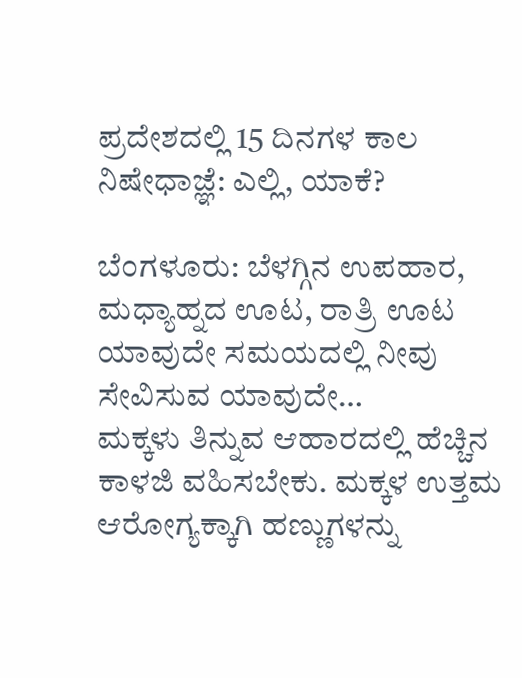ಪ್ರದೇಶದಲ್ಲಿ 15 ದಿನಗಳ ಕಾಲ ನಿಷೇಧಾಜ್ಞೆ: ಎಲ್ಲಿ, ಯಾಕೆ?

ಬೆಂಗಳೂರು: ಬೆಳಗ್ಗಿನ ಉಪಹಾರ, ಮಧ್ಯಾಹ್ನದ ಊಟ, ರಾತ್ರಿ ಊಟ ಯಾವುದೇ ಸಮಯದಲ್ಲಿ ನೀವು ಸೇವಿಸುವ ಯಾವುದೇ…
ಮಕ್ಕಳು ತಿನ್ನುವ ಆಹಾರದಲ್ಲಿ ಹೆಚ್ಚಿನ ಕಾಳಜಿ ವಹಿಸಬೇಕು. ಮಕ್ಕಳ ಉತ್ತಮ ಆರೋಗ್ಯಕ್ಕಾಗಿ ಹಣ್ಣುಗಳನ್ನು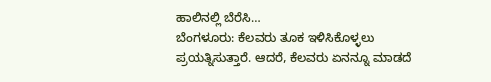ಹಾಲಿನಲ್ಲಿ ಬೆರೆಸಿ…
ಬೆಂಗಳೂರು: ಕೆಲವರು ತೂಕ ಇಳಿಸಿಕೊಳ್ಳಲು ಪ್ರಯತ್ನಿಸುತ್ತಾರೆ. ಆದರೆ, ಕೆಲವರು ಏನನ್ನೂ ಮಾಡದೆ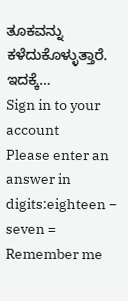ತೂಕವನ್ನು ಕಳೆದುಕೊಳ್ಳುತ್ತಾರೆ. ಇದಕ್ಕೆ…
Sign in to your account
Please enter an answer in digits:eighteen − seven =
Remember me